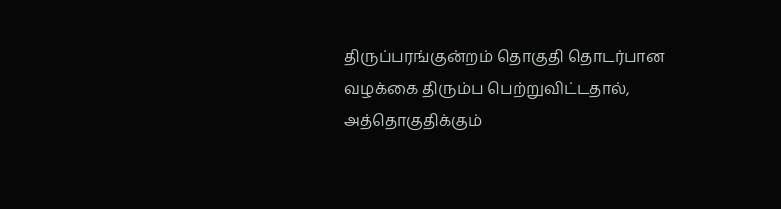திருப்பரங்குன்றம் தொகுதி தொடர்பான வழக்கை திரும்ப பெற்றுவிட்டதால், அத்தொகுதிக்கும்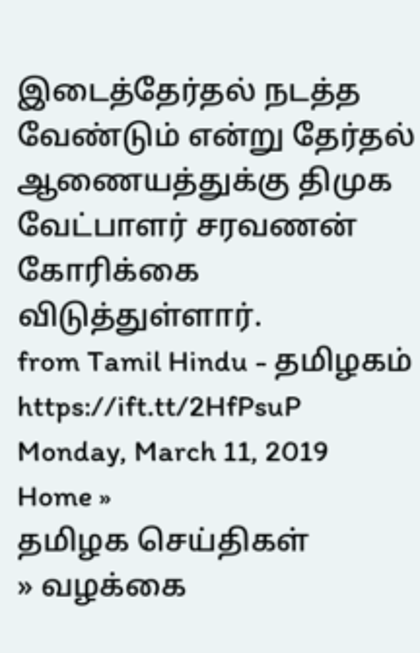இடைத்தேர்தல் நடத்த வேண்டும் என்று தேர்தல் ஆணையத்துக்கு திமுக வேட்பாளர் சரவணன் கோரிக்கை விடுத்துள்ளார்.
from Tamil Hindu - தமிழகம் https://ift.tt/2HfPsuP
Monday, March 11, 2019
Home »
தமிழக செய்திகள்
» வழக்கை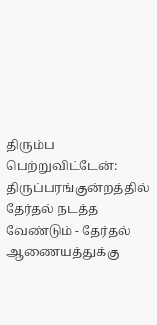திரும்ப பெற்றுவிட்டேன்: திருப்பரங்குன்றத்தில் தேர்தல் நடத்த வேண்டும் - தேர்தல் ஆணையத்துக்கு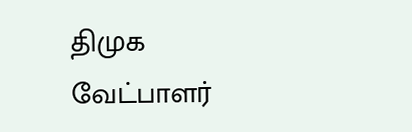திமுக வேட்பாளர்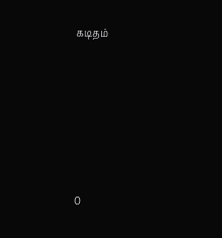கடிதம்







0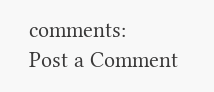comments:
Post a Comment